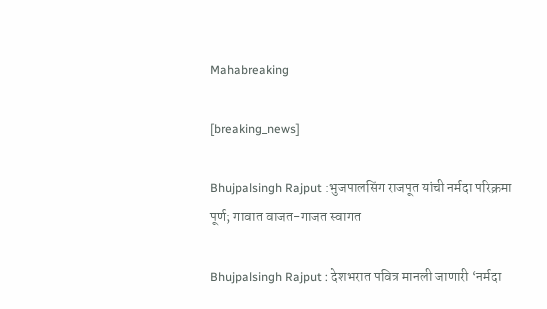Mahabreaking

[breaking_news]

Bhujpalsingh Rajput :भुजपालसिंग राजपूत यांची नर्मदा परिक्रमा पूर्ण; गावात वाजत-गाजत स्वागत

Bhujpalsingh Rajput : देशभरात पवित्र मानली जाणारी ‘नर्मदा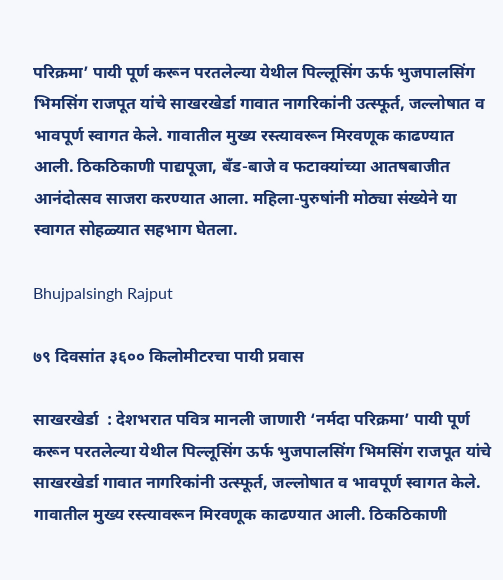परिक्रमा’ पायी पूर्ण करून परतलेल्या येथील पिल्लूसिंग ऊर्फ भुजपालसिंग भिमसिंग राजपूत यांचे साखरखेर्डा गावात नागरिकांनी उत्स्फूर्त, जल्लोषात व भावपूर्ण स्वागत केले. गावातील मुख्य रस्त्यावरून मिरवणूक काढण्यात आली. ठिकठिकाणी पाद्यपूजा, बँड-बाजे व फटाक्यांच्या आतषबाजीत आनंदोत्सव साजरा करण्यात आला. महिला-पुरुषांनी मोठ्या संख्येने या स्वागत सोहळ्यात सहभाग घेतला.

Bhujpalsingh Rajput

७९ दिवसांत ३६०० किलोमीटरचा पायी प्रवास

साखरखेर्डा  : देशभरात पवित्र मानली जाणारी ‘नर्मदा परिक्रमा’ पायी पूर्ण करून परतलेल्या येथील पिल्लूसिंग ऊर्फ भुजपालसिंग भिमसिंग राजपूत यांचे साखरखेर्डा गावात नागरिकांनी उत्स्फूर्त, जल्लोषात व भावपूर्ण स्वागत केले. गावातील मुख्य रस्त्यावरून मिरवणूक काढण्यात आली. ठिकठिकाणी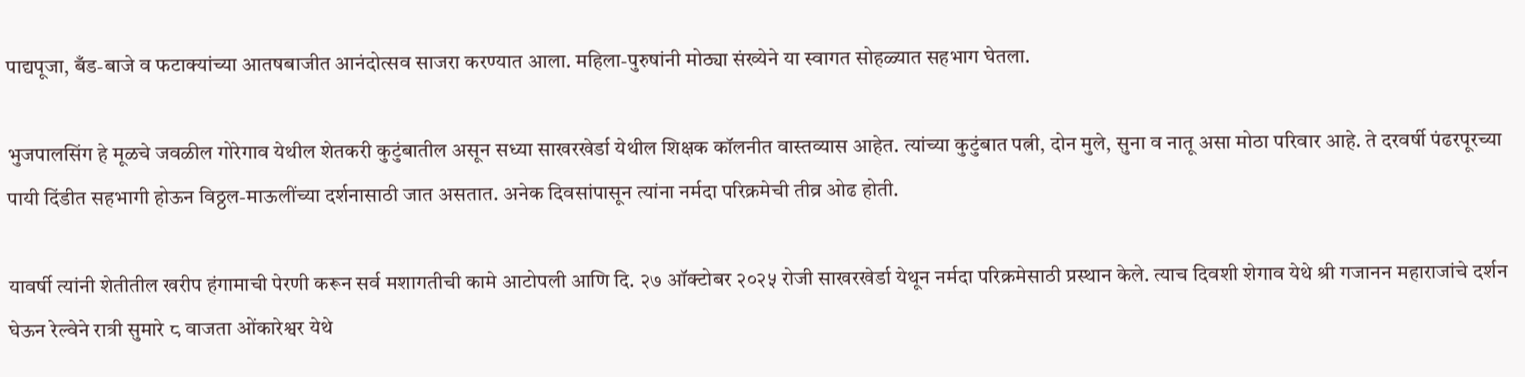पाद्यपूजा, बँड-बाजे व फटाक्यांच्या आतषबाजीत आनंदोत्सव साजरा करण्यात आला. महिला-पुरुषांनी मोठ्या संख्येने या स्वागत सोहळ्यात सहभाग घेतला.

भुजपालसिंग हे मूळचे जवळील गोरेगाव येथील शेतकरी कुटुंबातील असून सध्या साखरखेर्डा येथील शिक्षक कॉलनीत वास्तव्यास आहेत. त्यांच्या कुटुंबात पत्नी, दोन मुले, सुना व नातू असा मोठा परिवार आहे. ते दरवर्षी पंढरपूरच्या पायी दिंडीत सहभागी होऊन विठ्ठल-माऊलींच्या दर्शनासाठी जात असतात. अनेक दिवसांपासून त्यांना नर्मदा परिक्रमेची तीव्र ओढ होती.

यावर्षी त्यांनी शेतीतील खरीप हंगामाची पेरणी करून सर्व मशागतीची कामे आटोपली आणि दि. २७ ऑक्टोबर २०२५ रोजी साखरखेर्डा येथून नर्मदा परिक्रमेसाठी प्रस्थान केले. त्याच दिवशी शेगाव येथे श्री गजानन महाराजांचे दर्शन घेऊन रेल्वेने रात्री सुमारे ८ वाजता ओंकारेश्वर येथे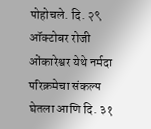पोहोचले. दि. २९ ऑक्टोबर रोजी ओंकारेश्वर येथे नर्मदा परिक्रमेचा संकल्प घेतला आणि दि. ३१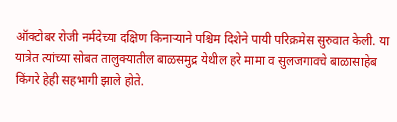ऑक्टोबर रोजी नर्मदेच्या दक्षिण किनाऱ्याने पश्चिम दिशेने पायी परिक्रमेस सुरुवात केली. या यात्रेत त्यांच्या सोबत तालुक्यातील बाळसमुद्र येथील हरे मामा व सुलजगावचे बाळासाहेब किंगरे हेही सहभागी झाले होते.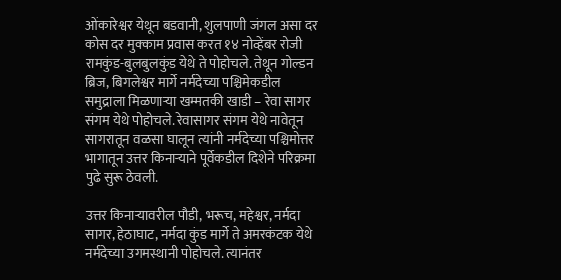ओंकारेश्वर येथून बडवानी, शुलपाणी जंगल असा दर कोस दर मुक्काम प्रवास करत १४ नोव्हेंबर रोजी रामकुंड-बुलबुलकुंड येथे ते पोहोचले. तेथून गोल्डन ब्रिज, बिगलेश्वर मार्गे नर्मदेच्या पश्चिमेकडील समुद्राला मिळणाऱ्या खम्मतकी खाडी – रेवा सागर संगम येथे पोहोचले. रेवासागर संगम येथे नावेतून सागरातून वळसा घालून त्यांनी नर्मदेच्या पश्चिमोत्तर भागातून उत्तर किनाऱ्याने पूर्वेकडील दिशेने परिक्रमा पुढे सुरू ठेवली.

उत्तर किनाऱ्यावरील पौडी, भरूच, महेश्वर, नर्मदा सागर, हेठाघाट, नर्मदा कुंड मार्गे ते अमरकंटक येथे नर्मदेच्या उगमस्थानी पोहोचले. त्यानंतर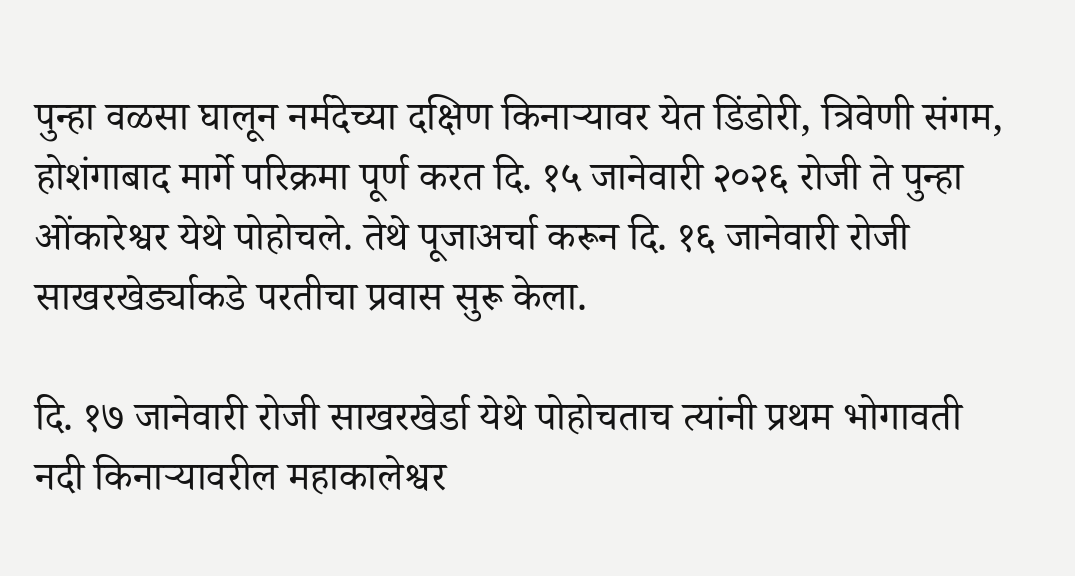पुन्हा वळसा घालून नर्मदेच्या दक्षिण किनाऱ्यावर येत डिंडोरी, त्रिवेणी संगम, होशंगाबाद मार्गे परिक्रमा पूर्ण करत दि. १५ जानेवारी २०२६ रोजी ते पुन्हा ओंकारेश्वर येथे पोहोचले. तेथे पूजाअर्चा करून दि. १६ जानेवारी रोजी साखरखेर्ड्याकडे परतीचा प्रवास सुरू केला.

दि. १७ जानेवारी रोजी साखरखेर्डा येथे पोहोचताच त्यांनी प्रथम भोगावती नदी किनाऱ्यावरील महाकालेश्वर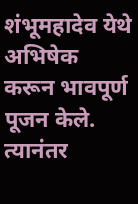शंभूमहादेव येथे अभिषेक करून भावपूर्ण पूजन केले. त्यानंतर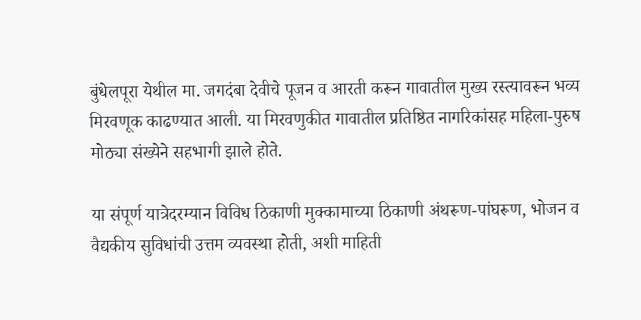बुंधेलपूरा येथील मा. जगदंबा देवीचे पूजन व आरती करून गावातील मुख्य रस्त्यावरून भव्य मिरवणूक काढण्यात आली. या मिरवणुकीत गावातील प्रतिष्ठित नागरिकांसह महिला-पुरुष मोठ्या संख्येने सहभागी झाले होते.

या संपूर्ण यात्रेदरम्यान विविध ठिकाणी मुक्कामाच्या ठिकाणी अंथरूण-पांघरूण, भोजन व वैद्यकीय सुविधांची उत्तम व्यवस्था होती, अशी माहिती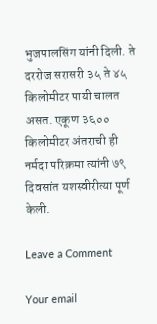भुजपालसिंग यांनी दिली. ते दररोज सरासरी ३५ ते ४५ किलोमीटर पायी चालत असत. एकूण ३६०० किलोमीटर अंतराची ही नर्मदा परिक्रमा त्यांनी ७९ दिवसांत यशस्वीरीत्या पूर्ण केली.

Leave a Comment

Your email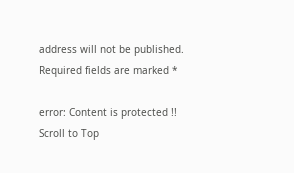address will not be published. Required fields are marked *

error: Content is protected !!
Scroll to Top